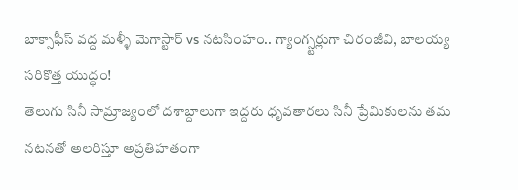బాక్సాఫీస్ వద్ద మళ్ళీ మెగాస్టార్ vs నటసింహం.. గ్యాంగ్స్టర్లుగా చిరంజీవి, బాలయ్య సరికొత్త యుద్ధం!
తెలుగు సినీ సామ్రాజ్యంలో దశాబ్దాలుగా ఇద్దరు ధృవతారలు సినీ ప్రేమికులను తమ నటనతో అలరిస్తూ అప్రతిహతంగా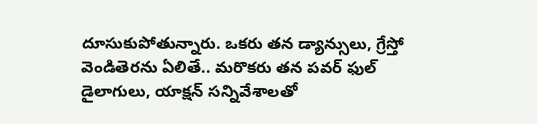దూసుకుపోతున్నారు. ఒకరు తన డ్యాన్సులు, గ్రేస్తో వెండితెరను ఏలితే.. మరొకరు తన పవర్ ఫుల్ డైలాగులు, యాక్షన్ సన్నివేశాలతో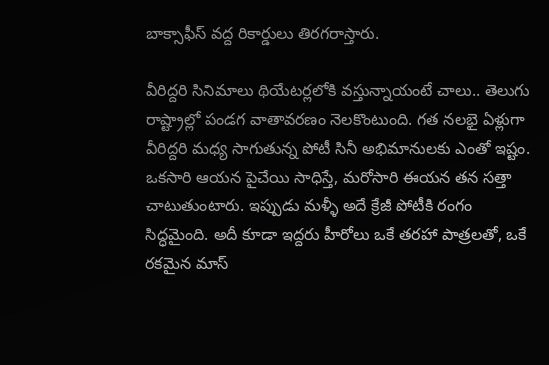బాక్సాఫీస్ వద్ద రికార్డులు తిరగరాస్తారు.

వీరిద్దరి సినిమాలు థియేటర్లలోకి వస్తున్నాయంటే చాలు.. తెలుగు రాష్ట్రాల్లో పండగ వాతావరణం నెలకొంటుంది. గత నలభై ఏళ్లుగా వీరిద్దరి మధ్య సాగుతున్న పోటీ సినీ అభిమానులకు ఎంతో ఇష్టం. ఒకసారి ఆయన పైచేయి సాధిస్తే, మరోసారి ఈయన తన సత్తా చాటుతుంటారు. ఇప్పుడు మళ్ళీ అదే క్రేజీ పోటీకి రంగం సిద్ధమైంది. అదీ కూడా ఇద్దరు హీరోలు ఒకే తరహా పాత్రలతో, ఒకే రకమైన మాస్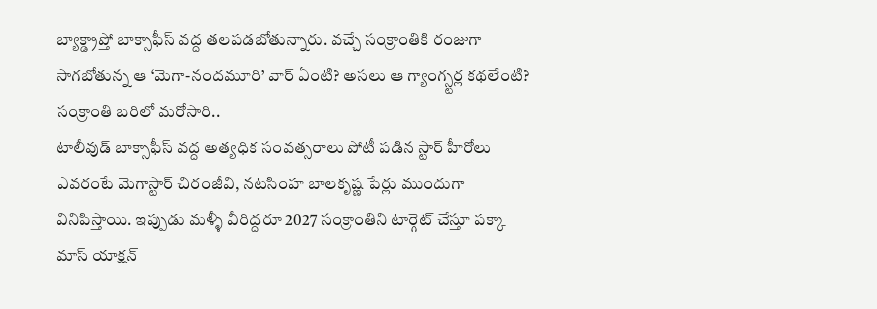బ్యాక్డ్రాప్తో బాక్సాఫీస్ వద్ద తలపడబోతున్నారు. వచ్చే సంక్రాంతికి రంజుగా సాగబోతున్న ఆ ‘మెగా-నందమూరి’ వార్ ఏంటి? అసలు ఆ గ్యాంగ్స్టర్ల కథలేంటి?
సంక్రాంతి బరిలో మరోసారి..
టాలీవుడ్ బాక్సాఫీస్ వద్ద అత్యధిక సంవత్సరాలు పోటీ పడిన స్టార్ హీరోలు ఎవరంటే మెగాస్టార్ చిరంజీవి, నటసింహ బాలకృష్ణ పేర్లు ముందుగా వినిపిస్తాయి. ఇప్పుడు మళ్ళీ వీరిద్దరూ 2027 సంక్రాంతిని టార్గెట్ చేస్తూ పక్కా మాస్ యాక్షన్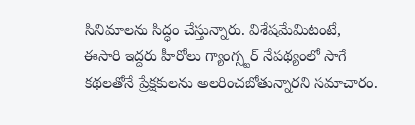సినిమాలను సిద్ధం చేస్తున్నారు. విశేషమేమిటంటే, ఈసారి ఇద్దరు హీరోలు గ్యాంగ్స్టర్ నేపథ్యంలో సాగే కథలతోనే ప్రేక్షకులను అలరించబోతున్నారని సమాచారం.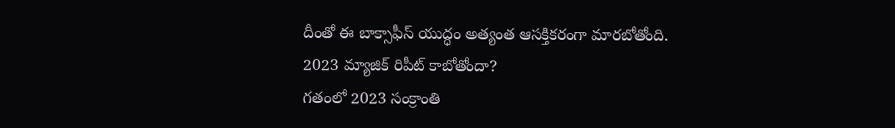దీంతో ఈ బాక్సాఫీస్ యుద్ధం అత్యంత ఆసక్తికరంగా మారబోతోంది.
2023 మ్యాజిక్ రిపీట్ కాబోతోందా?
గతంలో 2023 సంక్రాంతి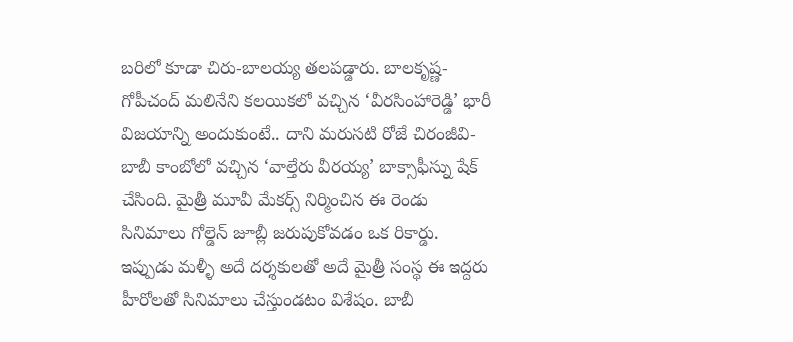బరిలో కూడా చిరు-బాలయ్య తలపడ్డారు. బాలకృష్ణ-గోపీచంద్ మలినేని కలయికలో వచ్చిన ‘వీరసింహారెడ్డి’ భారీ విజయాన్ని అందుకుంటే.. దాని మరుసటి రోజే చిరంజీవి-బాబీ కాంబోలో వచ్చిన ‘వాల్తేరు వీరయ్య’ బాక్సాఫీస్ను షేక్ చేసింది. మైత్రీ మూవీ మేకర్స్ నిర్మించిన ఈ రెండు సినిమాలు గోల్డెన్ జూబ్లీ జరుపుకోవడం ఒక రికార్డు. ఇప్పుడు మళ్ళీ అదే దర్శకులతో అదే మైత్రీ సంస్థ ఈ ఇద్దరు హీరోలతో సినిమాలు చేస్తుండటం విశేషం. బాబీ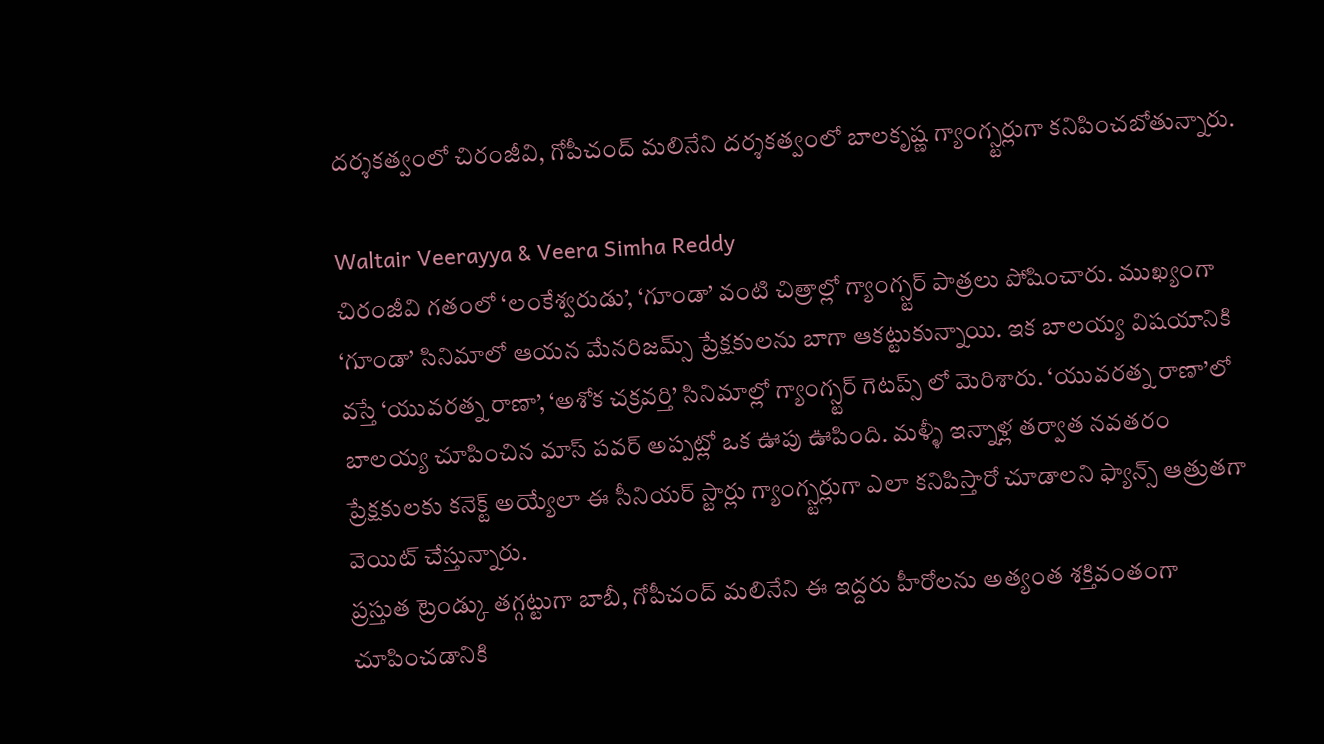దర్శకత్వంలో చిరంజీవి, గోపీచంద్ మలినేని దర్శకత్వంలో బాలకృష్ణ గ్యాంగ్స్టర్లుగా కనిపించబోతున్నారు.

Waltair Veerayya & Veera Simha Reddy
చిరంజీవి గతంలో ‘లంకేశ్వరుడు’, ‘గూండా’ వంటి చిత్రాల్లో గ్యాంగ్స్టర్ పాత్రలు పోషించారు. ముఖ్యంగా ‘గూండా’ సినిమాలో ఆయన మేనరిజమ్స్ ప్రేక్షకులను బాగా ఆకట్టుకున్నాయి. ఇక బాలయ్య విషయానికి వస్తే ‘యువరత్న రాణా’, ‘అశోక చక్రవర్తి’ సినిమాల్లో గ్యాంగ్స్టర్ గెటప్స్ లో మెరిశారు. ‘యువరత్న రాణా’లో బాలయ్య చూపించిన మాస్ పవర్ అప్పట్లో ఒక ఊపు ఊపింది. మళ్ళీ ఇన్నాళ్ల తర్వాత నవతరం ప్రేక్షకులకు కనెక్ట్ అయ్యేలా ఈ సీనియర్ స్టార్లు గ్యాంగ్స్టర్లుగా ఎలా కనిపిస్తారో చూడాలని ఫ్యాన్స్ ఆత్రుతగా వెయిట్ చేస్తున్నారు.
ప్రస్తుత ట్రెండ్కు తగ్గట్టుగా బాబీ, గోపీచంద్ మలినేని ఈ ఇద్దరు హీరోలను అత్యంత శక్తివంతంగా చూపించడానికి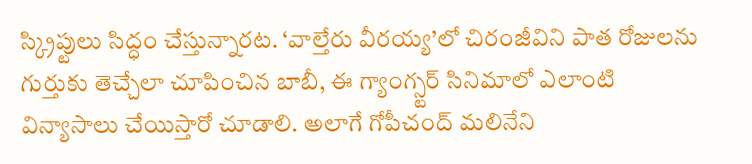స్క్రిప్టులు సిద్ధం చేస్తున్నారట. ‘వాల్తేరు వీరయ్య’లో చిరంజీవిని పాత రోజులను గుర్తుకు తెచ్చేలా చూపించిన బాబీ, ఈ గ్యాంగ్స్టర్ సినిమాలో ఎలాంటి విన్యాసాలు చేయిస్తారో చూడాలి. అలాగే గోపీచంద్ మలినేని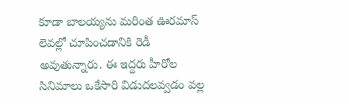కూడా బాలయ్యను మరింత ఊరమాస్ లెవల్లో చూపించడానికి రెడీ అవుతున్నారు. ఈ ఇద్దరు హీరోల సినిమాలు ఒకేసారి విడుదలవ్వడం వల్ల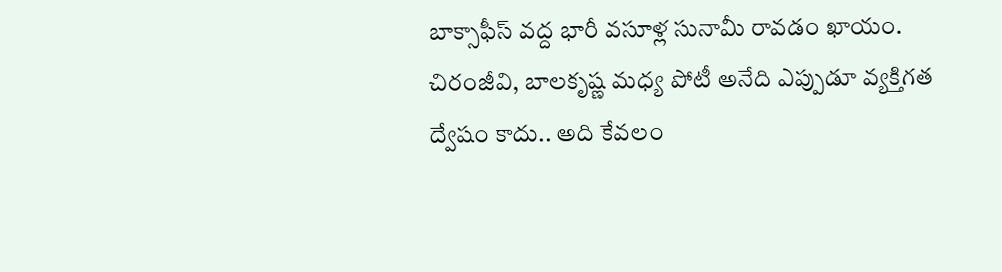బాక్సాఫీస్ వద్ద భారీ వసూళ్ల సునామీ రావడం ఖాయం. చిరంజీవి, బాలకృష్ణ మధ్య పోటీ అనేది ఎప్పుడూ వ్యక్తిగత ద్వేషం కాదు.. అది కేవలం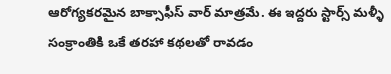ఆరోగ్యకరమైన బాక్సాఫీస్ వార్ మాత్రమే. ఈ ఇద్దరు స్టార్స్ మళ్ళీ సంక్రాంతికి ఒకే తరహా కథలతో రావడం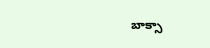బాక్సా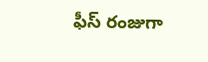ఫీస్ రంజుగా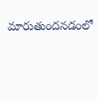మారుతుందనడంలో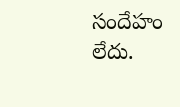సందేహం లేదు.